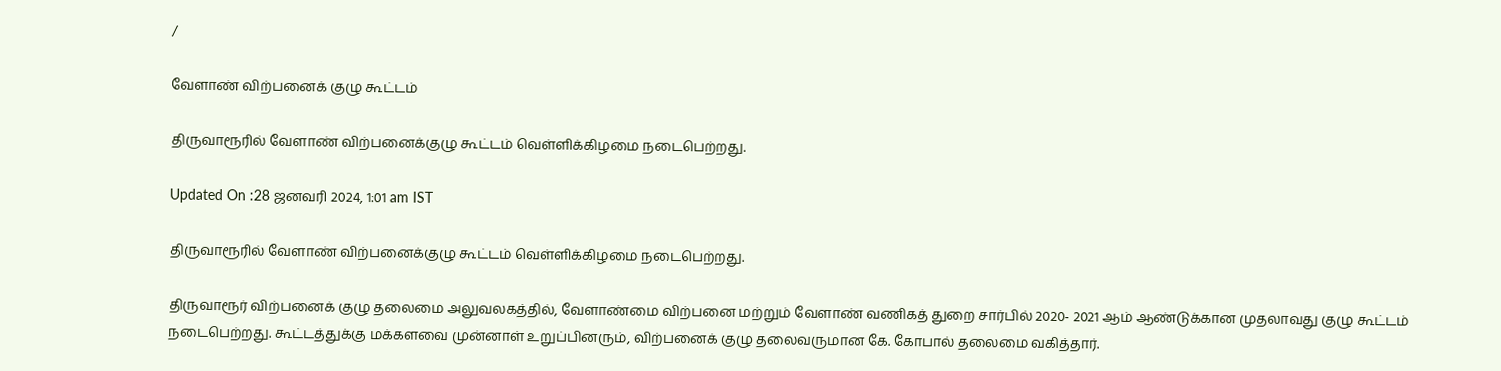/

வேளாண் விற்பனைக் குழு கூட்டம்

திருவாரூரில் வேளாண் விற்பனைக்குழு கூட்டம் வெள்ளிக்கிழமை நடைபெற்றது.

Updated On :28 ஜனவரி 2024, 1:01 am IST

திருவாரூரில் வேளாண் விற்பனைக்குழு கூட்டம் வெள்ளிக்கிழமை நடைபெற்றது.

திருவாரூர் விற்பனைக் குழு தலைமை அலுவலகத்தில், வேளாண்மை விற்பனை மற்றும் வேளாண் வணிகத் துறை சார்பில் 2020- 2021 ஆம் ஆண்டுக்கான முதலாவது குழு கூட்டம் நடைபெற்றது. கூட்டத்துக்கு மக்களவை முன்னாள் உறுப்பினரும், விற்பனைக் குழு தலைவருமான கே. கோபால் தலைமை வகித்தார்.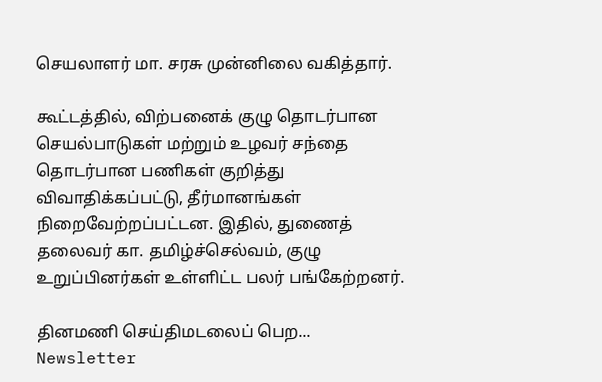செயலாளர் மா. சரசு முன்னிலை வகித்தார்.

கூட்டத்தில், விற்பனைக் குழு தொடர்பான செயல்பாடுகள் மற்றும் உழவர் சந்தை தொடர்பான பணிகள் குறித்து விவாதிக்கப்பட்டு, தீர்மானங்கள் நிறைவேற்றப்பட்டன. இதில், துணைத் தலைவர் கா. தமிழ்ச்செல்வம், குழு உறுப்பினர்கள் உள்ளிட்ட பலர் பங்கேற்றனர்.

தினமணி செய்திமடலைப் பெற... Newsletter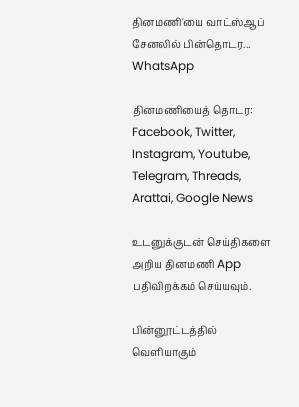தினமணி'யை வாட்ஸ்ஆப் சேனலில் பின்தொடர... WhatsApp

தினமணியைத் தொடர: Facebook, Twitter, Instagram, Youtube, Telegram, Threads, Arattai, Google News

உடனுக்குடன் செய்திகளை அறிய தினமணி App பதிவிறக்கம் செய்யவும்.

பின்னூட்டத்தில் வெளியாகும்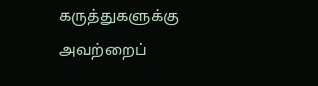கருத்துகளுக்கு அவற்றைப்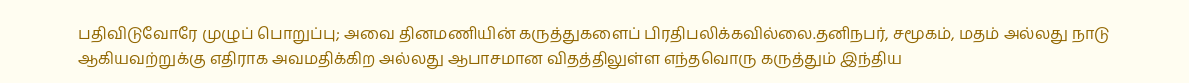பதிவிடுவோரே முழுப் பொறுப்பு; அவை தினமணியின் கருத்துகளைப் பிரதிபலிக்கவில்லை.தனிநபர், சமூகம், மதம் அல்லது நாடு ஆகியவற்றுக்கு எதிராக அவமதிக்கிற அல்லது ஆபாசமான விதத்திலுள்ள எந்தவொரு கருத்தும் இந்திய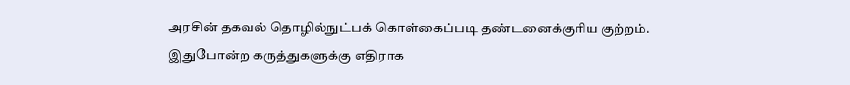அரசின் தகவல் தொழில்நுட்பக் கொள்கைப்படி தண்டனைக்குரிய குற்றம். இதுபோன்ற கருத்துகளுக்கு எதிராக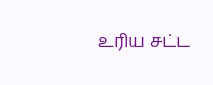உரிய சட்ட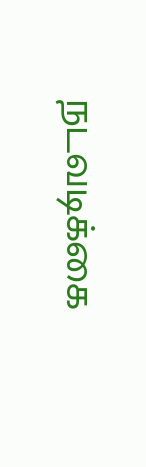நடவடிக்கை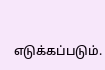எடுக்கப்படும்.